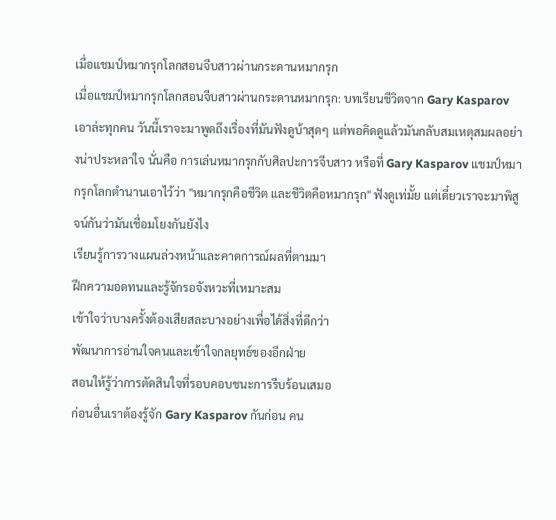เมื่อแชมป์หมากรุกโลกสอนจีบสาวผ่านกระดานหมากรุก
เมื่อแชมป์หมากรุกโลกสอนจีบสาวผ่านกระดานหมากรุก: บทเรียนชีวิตจาก Gary Kasparov
เอาล่ะทุกคน วันนี้เราจะมาพูดถึงเรื่องที่มันฟังดูบ้าสุดๆ แต่พอคิดดูแล้วมันกลับสมเหตุสมผลอย่างน่าประหลาใจ นั่นคือ การเล่นหมากรุกกับศิลปะการจีบสาว หรือที่ Gary Kasparov แชมป์หมากรุกโลกตำนานเอาไว้ว่า "หมากรุกคือชีวิต และชีวิตคือหมากรุก" ฟังดูเท่มั้ย แต่เดี๋ยวเราจะมาพิสูจน์กันว่ามันเชื่อมโยงกันยังไง
เรียนรู้การวางแผนล่วงหน้าและคาดการณ์ผลที่ตามมา
ฝึกความอดทนและรู้จักรอจังหวะที่เหมาะสม
เข้าใจว่าบางครั้งต้องเสียสละบางอย่างเพื่อได้สิ่งที่ดีกว่า
พัฒนาการอ่านใจคนและเข้าใจกลยุทธ์ของอีกฝ่าย
สอนให้รู้ว่าการตัดสินใจที่รอบคอบชนะการรีบร้อนเสมอ
ก่อนอื่นเราต้องรู้จัก Gary Kasparov กันก่อน คน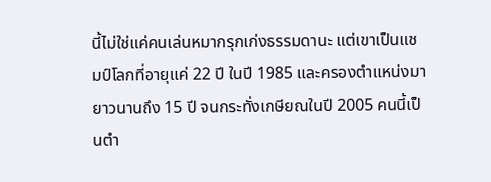นี้ไม่ใช่แค่คนเล่นหมากรุกเก่งธรรมดานะ แต่เขาเป็นแชมป์โลกที่อายุแค่ 22 ปี ในปี 1985 และครองตำแหน่งมายาวนานถึง 15 ปี จนกระทั่งเกษียณในปี 2005 คนนี้เป็นตำ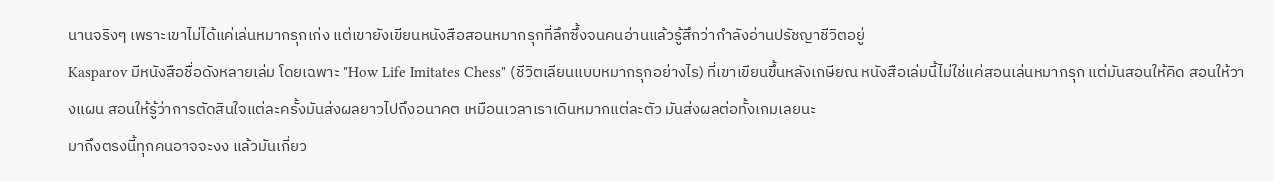นานจริงๆ เพราะเขาไม่ได้แค่เล่นหมากรุกเก่ง แต่เขายังเขียนหนังสือสอนหมากรุกที่ลึกซึ้งจนคนอ่านแล้วรู้สึกว่ากำลังอ่านปรัชญาชีวิตอยู่
Kasparov มีหนังสือชื่อดังหลายเล่ม โดยเฉพาะ "How Life Imitates Chess" (ชีวิตเลียนแบบหมากรุกอย่างไร) ที่เขาเขียนขึ้นหลังเกษียณ หนังสือเล่มนี้ไม่ใช่แค่สอนเล่นหมากรุก แต่มันสอนให้คิด สอนให้วางแผน สอนให้รู้ว่าการตัดสินใจแต่ละครั้งมันส่งผลยาวไปถึงอนาคต เหมือนเวลาเราเดินหมากแต่ละตัว มันส่งผลต่อทั้งเกมเลยนะ
มาถึงตรงนี้ทุกคนอาจจะงง แล้วมันเกี่ยว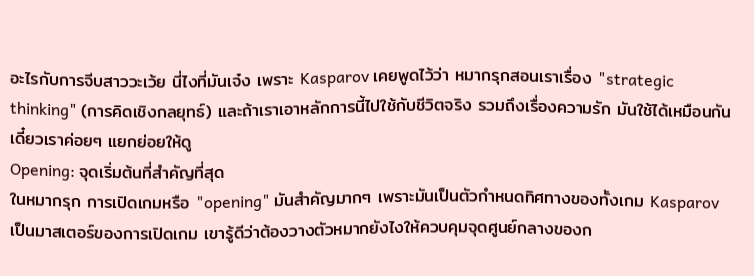อะไรกับการจีบสาววะเว้ย นี่ไงที่มันเจ๋ง เพราะ Kasparov เคยพูดไว้ว่า หมากรุกสอนเราเรื่อง "strategic thinking" (การคิดเชิงกลยุทธ์) และถ้าเราเอาหลักการนี้ไปใช้กับชีวิตจริง รวมถึงเรื่องความรัก มันใช้ได้เหมือนกัน เดี๋ยวเราค่อยๆ แยกย่อยให้ดู
Opening: จุดเริ่มต้นที่สำคัญที่สุด
ในหมากรุก การเปิดเกมหรือ "opening" มันสำคัญมากๆ เพราะมันเป็นตัวกำหนดทิศทางของทั้งเกม Kasparov เป็นมาสเตอร์ของการเปิดเกม เขารู้ดีว่าต้องวางตัวหมากยังไงให้ควบคุมจุดศูนย์กลางของก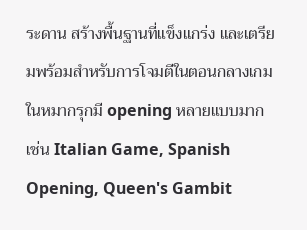ระดาน สร้างพื้นฐานที่แข็งแกร่ง และเตรียมพร้อมสำหรับการโจมตีในตอนกลางเกม
ในหมากรุกมี opening หลายแบบมาก เช่น Italian Game, Spanish Opening, Queen's Gambit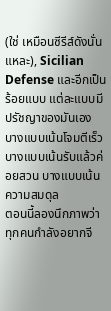(ใช่ เหมือนซีรีส์ดังนั่นแหละ), Sicilian Defense และอีกเป็นร้อยแบบ แต่ละแบบมีปรัชญาของมันเอง บางแบบเน้นโจมตีเร็ว บางแบบเน้นรับแล้วค่อยสวน บางแบบเน้นความสมดุล
ตอนนี้ลองนึกภาพว่าทุกคนกำลังอยากจี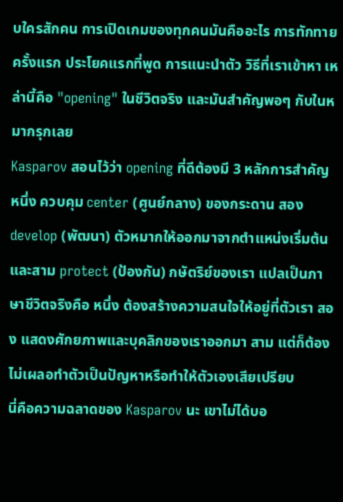บใครสักคน การเปิดเกมของทุกคนมันคืออะไร การทักทายครั้งแรก ประโยคแรกที่พูด การแนะนำตัว วิธีที่เราเข้าหา เหล่านี้คือ "opening" ในชีวิตจริง และมันสำคัญพอๆ กับในหมากรุกเลย
Kasparov สอนไว้ว่า opening ที่ดีต้องมี 3 หลักการสำคัญ หนึ่ง ควบคุม center (ศูนย์กลาง) ของกระดาน สอง develop (พัฒนา) ตัวหมากให้ออกมาจากตำแหน่งเริ่มต้น และสาม protect (ป้องกัน) กษัตริย์ของเรา แปลเป็นภาษาชีวิตจริงคือ หนึ่ง ต้องสร้างความสนใจให้อยู่ที่ตัวเรา สอง แสดงศักยภาพและบุคลิกของเราออกมา สาม แต่ก็ต้องไม่เผลอทำตัวเป็นปัญหาหรือทำให้ตัวเองเสียเปรียบ
นี่คือความฉลาดของ Kasparov นะ เขาไม่ได้บอ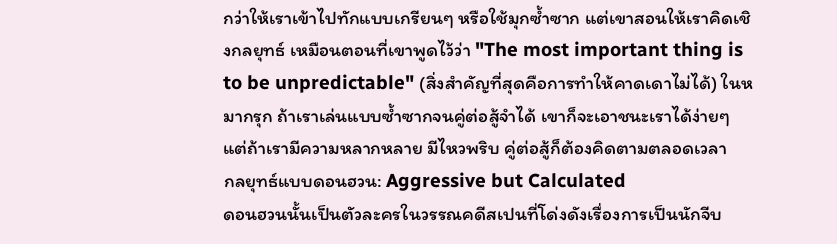กว่าให้เราเข้าไปทักแบบเกรียนๆ หรือใช้มุกซ้ำซาก แต่เขาสอนให้เราคิดเชิงกลยุทธ์ เหมือนตอนที่เขาพูดไว้ว่า "The most important thing is to be unpredictable" (สิ่งสำคัญที่สุดคือการทำให้คาดเดาไม่ได้) ในหมากรุก ถ้าเราเล่นแบบซ้ำซากจนคู่ต่อสู้จำได้ เขาก็จะเอาชนะเราได้ง่ายๆ แต่ถ้าเรามีความหลากหลาย มีไหวพริบ คู่ต่อสู้ก็ต้องคิดตามตลอดเวลา
กลยุทธ์แบบดอนฮวน: Aggressive but Calculated
ดอนฮวนนั้นเป็นตัวละครในวรรณคดีสเปนที่โด่งดังเรื่องการเป็นนักจีบ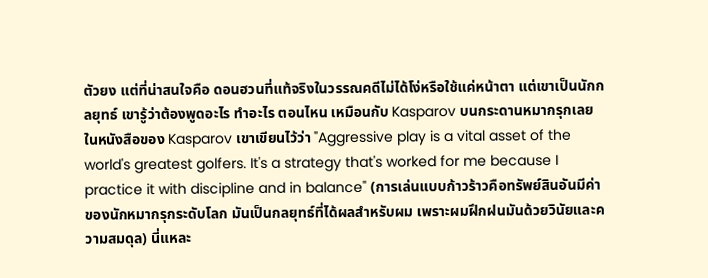ตัวยง แต่ที่น่าสนใจคือ ดอนฮวนที่แท้จริงในวรรณคดีไม่ได้โง่หรือใช้แค่หน้าตา แต่เขาเป็นนักกลยุทธ์ เขารู้ว่าต้องพูดอะไร ทำอะไร ตอนไหน เหมือนกับ Kasparov บนกระดานหมากรุกเลย
ในหนังสือของ Kasparov เขาเขียนไว้ว่า "Aggressive play is a vital asset of the world's greatest golfers. It's a strategy that's worked for me because I practice it with discipline and in balance" (การเล่นแบบก้าวร้าวคือทรัพย์สินอันมีค่าของนักหมากรุกระดับโลก มันเป็นกลยุทธ์ที่ได้ผลสำหรับผม เพราะผมฝึกฝนมันด้วยวินัยและความสมดุล) นี่แหละ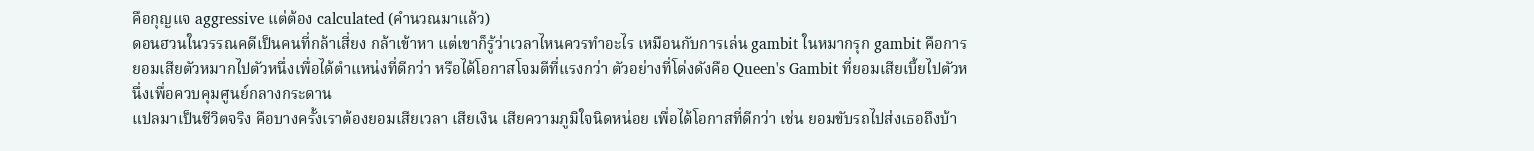คือกุญแจ aggressive แต่ต้อง calculated (คำนวณมาแล้ว)
ดอนฮวนในวรรณคดีเป็นคนที่กล้าเสี่ยง กล้าเข้าหา แต่เขาก็รู้ว่าเวลาไหนควรทำอะไร เหมือนกับการเล่น gambit ในหมากรุก gambit คือการยอมเสียตัวหมากไปตัวหนึ่งเพื่อได้ตำแหน่งที่ดีกว่า หรือได้โอกาสโจมตีที่แรงกว่า ตัวอย่างที่โด่งดังคือ Queen's Gambit ที่ยอมเสียเบี้ยไปตัวหนึ่งเพื่อควบคุมศูนย์กลางกระดาน
แปลมาเป็นชีวิตจริง คือบางครั้งเราต้องยอมเสียเวลา เสียเงิน เสียความภูมิใจนิดหน่อย เพื่อได้โอกาสที่ดีกว่า เช่น ยอมขับรถไปส่งเธอถึงบ้า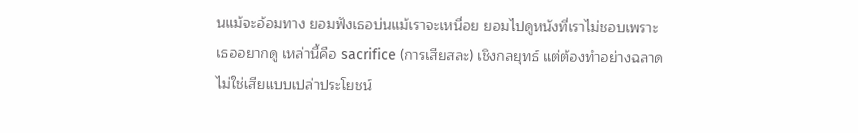นแม้จะอ้อมทาง ยอมฟังเธอบ่นแม้เราจะเหนื่อย ยอมไปดูหนังที่เราไม่ชอบเพราะเธออยากดู เหล่านี้คือ sacrifice (การเสียสละ) เชิงกลยุทธ์ แต่ต้องทำอย่างฉลาด
ไม่ใช่เสียแบบเปล่าประโยชน์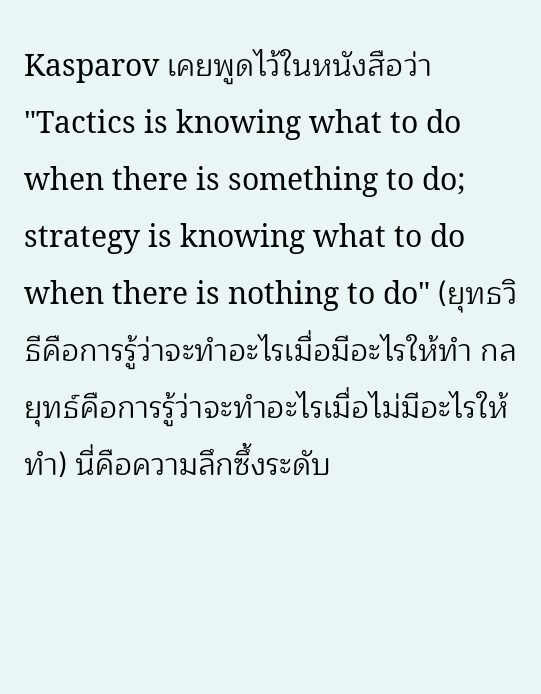Kasparov เคยพูดไว้ในหนังสือว่า "Tactics is knowing what to do when there is something to do; strategy is knowing what to do when there is nothing to do" (ยุทธวิธีคือการรู้ว่าจะทำอะไรเมื่อมีอะไรให้ทำ กลยุทธ์คือการรู้ว่าจะทำอะไรเมื่อไม่มีอะไรให้ทำ) นี่คือความลึกซึ้งระดับ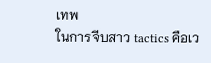เทพ
ในการจีบสาว tactics คือเว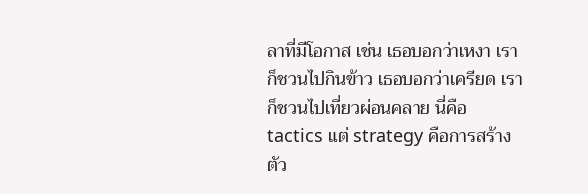ลาที่มีโอกาส เช่น เธอบอกว่าเหงา เราก็ชวนไปกินข้าว เธอบอกว่าเครียด เราก็ชวนไปเที่ยวผ่อนคลาย นี่คือ tactics แต่ strategy คือการสร้างตัว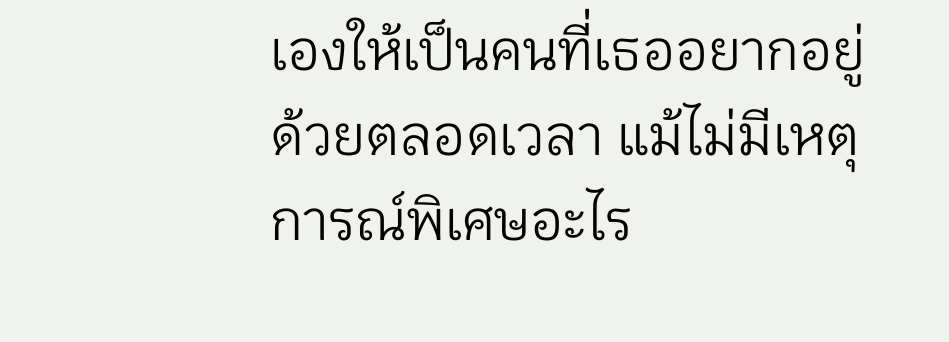เองให้เป็นคนที่เธออยากอยู่ด้วยตลอดเวลา แม้ไม่มีเหตุการณ์พิเศษอะไร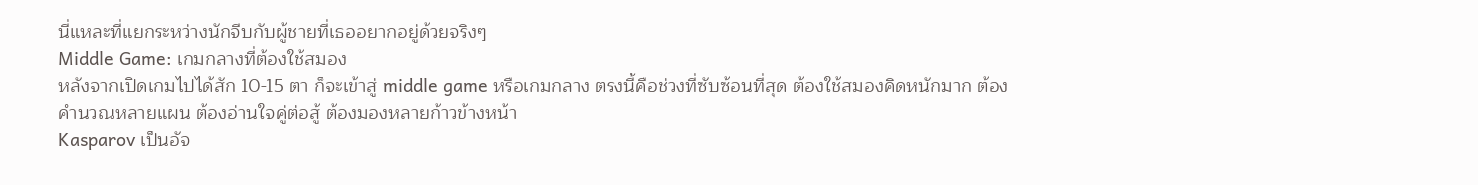นี่แหละที่แยกระหว่างนักจีบกับผู้ชายที่เธออยากอยู่ด้วยจริงๆ
Middle Game: เกมกลางที่ต้องใช้สมอง
หลังจากเปิดเกมไปได้สัก 10-15 ตา ก็จะเข้าสู่ middle game หรือเกมกลาง ตรงนี้คือช่วงที่ซับซ้อนที่สุด ต้องใช้สมองคิดหนักมาก ต้องคำนวณหลายแผน ต้องอ่านใจคู่ต่อสู้ ต้องมองหลายก้าวข้างหน้า
Kasparov เป็นอัจ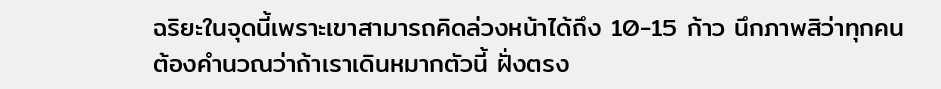ฉริยะในจุดนี้เพราะเขาสามารถคิดล่วงหน้าได้ถึง 10-15 ก้าว นึกภาพสิว่าทุกคนต้องคำนวณว่าถ้าเราเดินหมากตัวนี้ ฝั่งตรง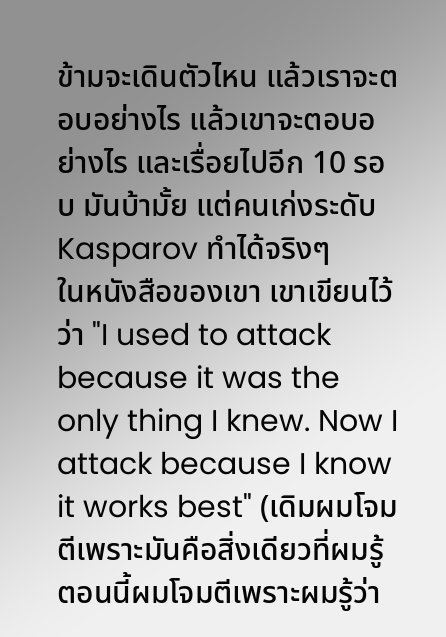ข้ามจะเดินตัวไหน แล้วเราจะตอบอย่างไร แล้วเขาจะตอบอย่างไร และเรื่อยไปอีก 10 รอบ มันบ้ามั้ย แต่คนเก่งระดับ Kasparov ทำได้จริงๆ
ในหนังสือของเขา เขาเขียนไว้ว่า "I used to attack because it was the only thing I knew. Now I attack because I know it works best" (เดิมผมโจมตีเพราะมันคือสิ่งเดียวที่ผมรู้ ตอนนี้ผมโจมตีเพราะผมรู้ว่า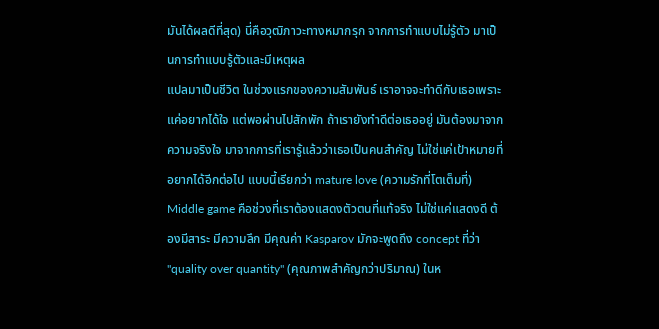มันได้ผลดีที่สุด) นี่คือวุฒิภาวะทางหมากรุก จากการทำแบบไม่รู้ตัว มาเป็นการทำแบบรู้ตัวและมีเหตุผล
แปลมาเป็นชีวิต ในช่วงแรกของความสัมพันธ์ เราอาจจะทำดีกับเธอเพราะแค่อยากได้ใจ แต่พอผ่านไปสักพัก ถ้าเรายังทำดีต่อเธออยู่ มันต้องมาจากความจริงใจ มาจากการที่เรารู้แล้วว่าเธอเป็นคนสำคัญ ไม่ใช่แค่เป้าหมายที่อยากได้อีกต่อไป แบบนี้เรียกว่า mature love (ความรักที่โตเต็มที่)
Middle game คือช่วงที่เราต้องแสดงตัวตนที่แท้จริง ไม่ใช่แค่แสดงดี ต้องมีสาระ มีความลึก มีคุณค่า Kasparov มักจะพูดถึง concept ที่ว่า "quality over quantity" (คุณภาพสำคัญกว่าปริมาณ) ในห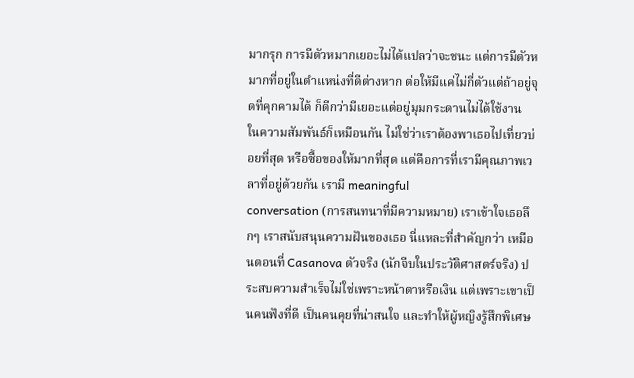มากรุก การมีตัวหมากเยอะไม่ได้แปลว่าจะชนะ แต่การมีตัวหมากที่อยู่ในตำแหน่งที่ดีต่างหาก ต่อให้มีแค่ไม่กี่ตัวแต่ถ้าอยู่จุดที่คุกคามได้ ก็ดีกว่ามีเยอะแต่อยู่มุมกระดานไม่ได้ใช้งาน
ในความสัมพันธ์ก็เหมือนกัน ไม่ใช่ว่าเราต้องพาเธอไปเที่ยวบ่อยที่สุด หรือซื้อของให้มากที่สุด แต่คือการที่เรามีคุณภาพเวลาที่อยู่ด้วยกัน เรามี meaningful
conversation (การสนทนาที่มีความหมาย) เราเข้าใจเธอลึกๆ เราสนับสนุนความฝันของเธอ นี่แหละที่สำคัญกว่า เหมือนตอนที่ Casanova ตัวจริง (นักจีบในประวัติศาสตร์จริง) ประสบความสำเร็จไม่ใช่เพราะหน้าตาหรือเงิน แต่เพราะเขาเป็นคนฟังที่ดี เป็นคนคุยที่น่าสนใจ และทำให้ผู้หญิงรู้สึกพิเศษ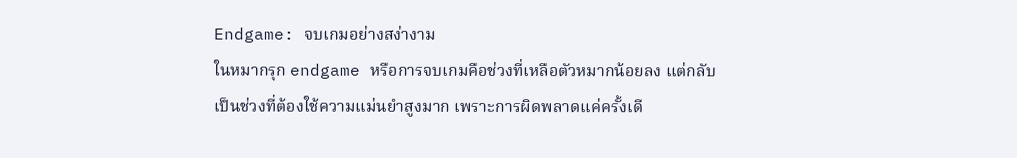Endgame: จบเกมอย่างสง่างาม
ในหมากรุก endgame หรือการจบเกมคือช่วงที่เหลือตัวหมากน้อยลง แต่กลับเป็นช่วงที่ต้องใช้ความแม่นยำสูงมาก เพราะการผิดพลาดแค่ครั้งเดี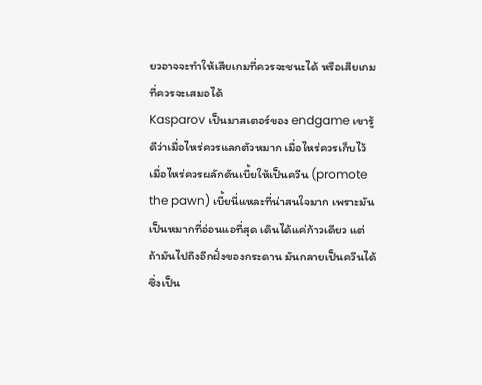ยวอาจจะทำให้เสียเกมที่ควรจะชนะได้ หรือเสียเกมที่ควรจะเสมอได้
Kasparov เป็นมาสเตอร์ของ endgame เขารู้ดีว่าเมื่อไหร่ควรแลกตัวหมาก เมื่อไหร่ควรเก็บไว้ เมื่อไหร่ควรผลักดันเบี้ยให้เป็นควีน (promote the pawn) เบี้ยนี่แหละที่น่าสนใจมาก เพราะมันเป็นหมากที่อ่อนแอที่สุด เดินได้แค่ก้าวเดียว แต่ถ้ามันไปถึงอีกฝั่งของกระดาน มันกลายเป็นควีนได้ ซึ่งเป็น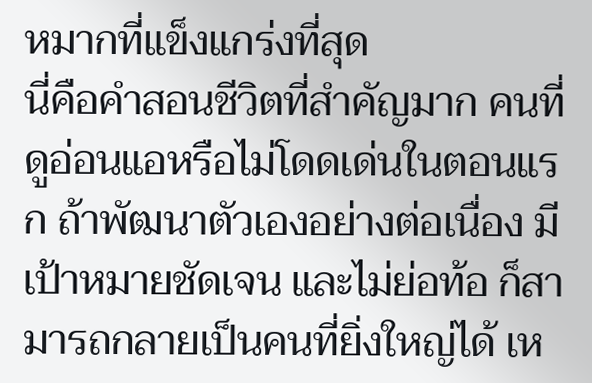หมากที่แข็งแกร่งที่สุด
นี่คือคำสอนชีวิตที่สำคัญมาก คนที่ดูอ่อนแอหรือไม่โดดเด่นในตอนแรก ถ้าพัฒนาตัวเองอย่างต่อเนื่อง มีเป้าหมายชัดเจน และไม่ย่อท้อ ก็สามารถกลายเป็นคนที่ยิ่งใหญ่ได้ เห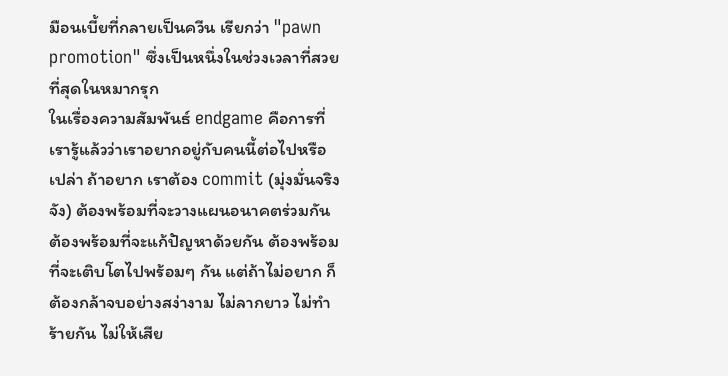มือนเบี้ยที่กลายเป็นควีน เรียกว่า "pawn promotion" ซึ่งเป็นหนึ่งในช่วงเวลาที่สวยที่สุดในหมากรุก
ในเรื่องความสัมพันธ์ endgame คือการที่เรารู้แล้วว่าเราอยากอยู่กับคนนี้ต่อไปหรือเปล่า ถ้าอยาก เราต้อง commit (มุ่งมั่นจริงจัง) ต้องพร้อมที่จะวางแผนอนาคตร่วมกัน ต้องพร้อมที่จะแก้ปัญหาด้วยกัน ต้องพร้อมที่จะเติบโตไปพร้อมๆ กัน แต่ถ้าไม่อยาก ก็ต้องกล้าจบอย่างสง่างาม ไม่ลากยาว ไม่ทำร้ายกัน ไม่ให้เสีย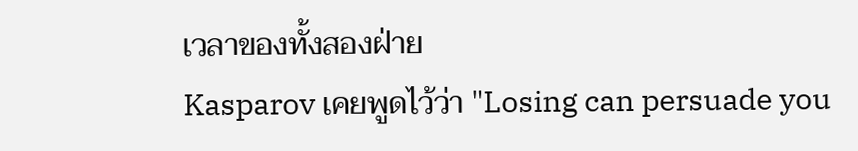เวลาของทั้งสองฝ่าย
Kasparov เคยพูดไว้ว่า "Losing can persuade you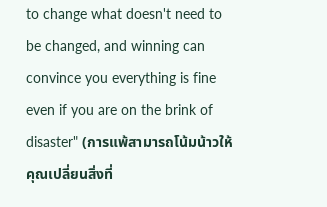to change what doesn't need to be changed, and winning can convince you everything is fine even if you are on the brink of disaster" (การแพ้สามารถโน้มน้าวให้คุณเปลี่ยนสิ่งที่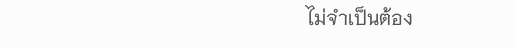ไม่จำเป็นต้อง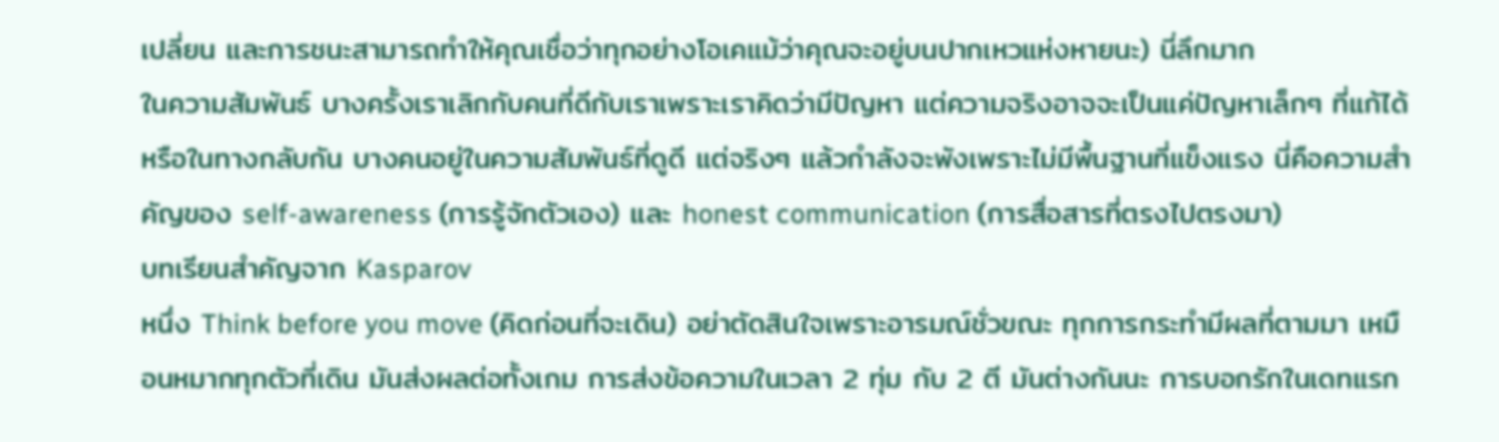เปลี่ยน และการชนะสามารถทำให้คุณเชื่อว่าทุกอย่างโอเคแม้ว่าคุณจะอยู่บนปากเหวแห่งหายนะ) นี่ลึกมาก
ในความสัมพันธ์ บางครั้งเราเลิกกับคนที่ดีกับเราเพราะเราคิดว่ามีปัญหา แต่ความจริงอาจจะเป็นแค่ปัญหาเล็กๆ ที่แก้ได้ หรือในทางกลับกัน บางคนอยู่ในความสัมพันธ์ที่ดูดี แต่จริงๆ แล้วกำลังจะพังเพราะไม่มีพื้นฐานที่แข็งแรง นี่คือความสำคัญของ self-awareness (การรู้จักตัวเอง) และ honest communication (การสื่อสารที่ตรงไปตรงมา)
บทเรียนสำคัญจาก Kasparov
หนึ่ง Think before you move (คิดก่อนที่จะเดิน) อย่าตัดสินใจเพราะอารมณ์ชั่วขณะ ทุกการกระทำมีผลที่ตามมา เหมือนหมากทุกตัวที่เดิน มันส่งผลต่อทั้งเกม การส่งข้อความในเวลา 2 ทุ่ม กับ 2 ตี มันต่างกันนะ การบอกรักในเดทแรก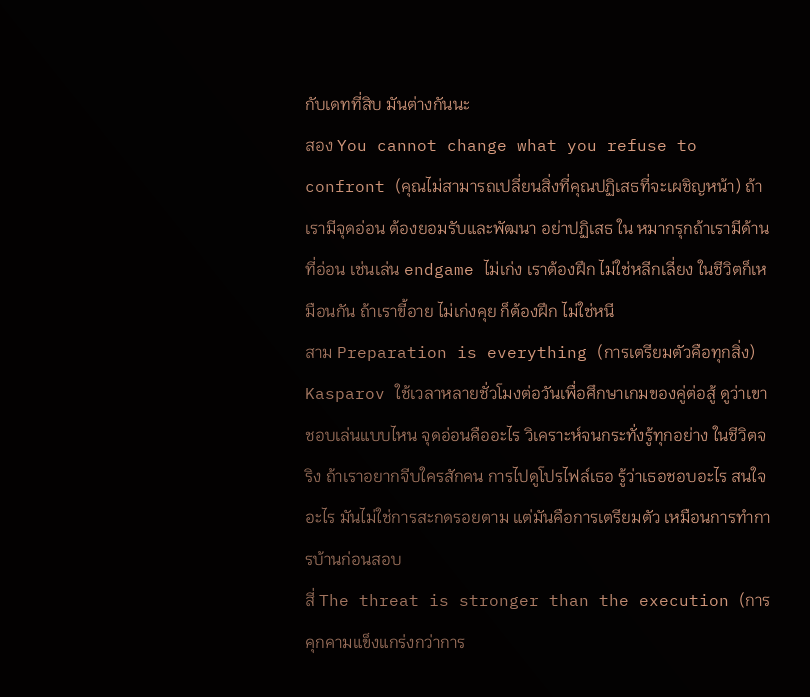กับเดทที่สิบ มันต่างกันนะ
สอง You cannot change what you refuse to confront (คุณไม่สามารถเปลี่ยนสิ่งที่คุณปฏิเสธที่จะเผชิญหน้า) ถ้าเรามีจุดอ่อน ต้องยอมรับและพัฒนา อย่าปฏิเสธ ใน หมากรุกถ้าเรามีด้านที่อ่อน เช่นเล่น endgame ไม่เก่ง เราต้องฝึก ไม่ใช่หลีกเลี่ยง ในชีวิตก็เหมือนกัน ถ้าเราขี้อาย ไม่เก่งคุย ก็ต้องฝึก ไม่ใช่หนี
สาม Preparation is everything (การเตรียมตัวคือทุกสิ่ง) Kasparov ใช้เวลาหลายชั่วโมงต่อวันเพื่อศึกษาเกมของคู่ต่อสู้ ดูว่าเขาชอบเล่นแบบไหน จุดอ่อนคืออะไร วิเคราะห์จนกระทั่งรู้ทุกอย่าง ในชีวิตจริง ถ้าเราอยากจีบใครสักคน การไปดูโปรไฟล์เธอ รู้ว่าเธอชอบอะไร สนใจอะไร มันไม่ใช่การสะกดรอยตาม แต่มันคือการเตรียมตัว เหมือนการทำการบ้านก่อนสอบ
สี่ The threat is stronger than the execution (การคุกคามแข็งแกร่งกว่าการ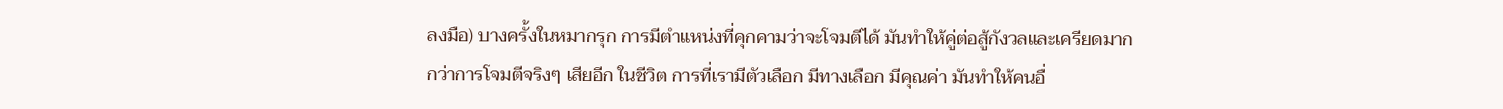ลงมือ) บางครั้งในหมากรุก การมีตำแหน่งที่คุกคามว่าจะโจมตีได้ มันทำให้คู่ต่อสู้กังวลและเครียดมากกว่าการโจมตีจริงๆ เสียอีก ในชีวิต การที่เรามีตัวเลือก มีทางเลือก มีคุณค่า มันทำให้คนอื่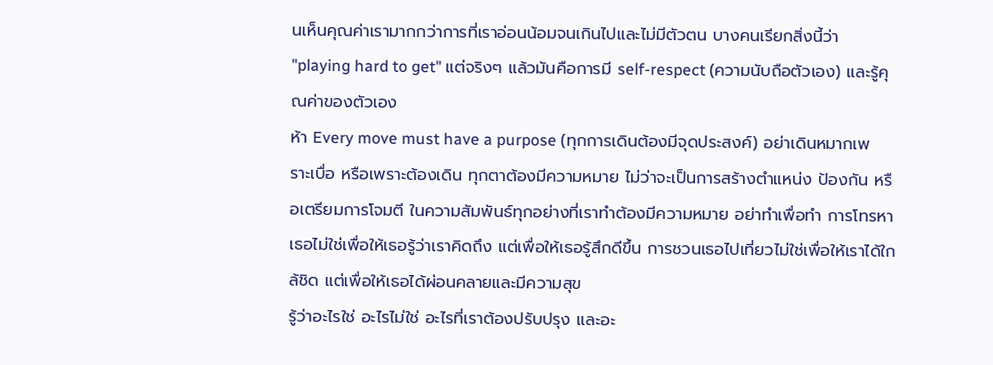นเห็นคุณค่าเรามากกว่าการที่เราอ่อนน้อมจนเกินไปและไม่มีตัวตน บางคนเรียกสิ่งนี้ว่า "playing hard to get" แต่จริงๆ แล้วมันคือการมี self-respect (ความนับถือตัวเอง) และรู้คุณค่าของตัวเอง
ห้า Every move must have a purpose (ทุกการเดินต้องมีจุดประสงค์) อย่าเดินหมากเพราะเบื่อ หรือเพราะต้องเดิน ทุกตาต้องมีความหมาย ไม่ว่าจะเป็นการสร้างตำแหน่ง ป้องกัน หรือเตรียมการโจมตี ในความสัมพันธ์ทุกอย่างที่เราทำต้องมีความหมาย อย่าทำเพื่อทำ การโทรหาเธอไม่ใช่เพื่อให้เธอรู้ว่าเราคิดถึง แต่เพื่อให้เธอรู้สึกดีขึ้น การชวนเธอไปเที่ยวไม่ใช่เพื่อให้เราได้ใกล้ชิด แต่เพื่อให้เธอได้ผ่อนคลายและมีความสุข
รู้ว่าอะไรใช่ อะไรไม่ใช่ อะไรที่เราต้องปรับปรุง และอะ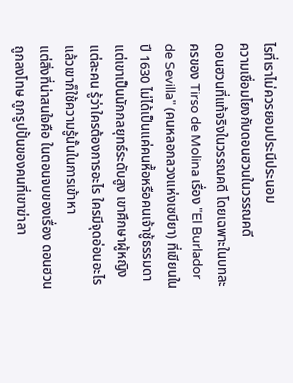ไรที่เราไม่ควรยอมประนีประนอม
ความเชื่อมโยงกับดอนฮวนในวรรณคดี
ดอนฮวนที่แท้จริงในวรรณคดี โดยเฉพาะในบทละครของ Tirso de Molina เรื่อง "El Burlador de Sevilla" (คนหลอกลวงแห่งเซบียา) ที่เขียนในปี 1630 ไม่ได้เป็นแค่คนหื้อหรือคนเจ้าชู้ธรรมดา แต่เขาเป็นนักกลยุทธ์ระดับสูง เขาศึกษาผู้หญิงแต่ละคน รู้ว่าใครต้องการอะไร ใครมีจุดอ่อนอะไร แล้วเขาก็ใช้ความรู้นั้นในการเข้าหา
แต่สิ่งที่น่าสนใจคือ ในตอนจบของเรื่อง ดอนฮวนถูกลงโทษ ถูกรูปปั้นของคนที่เขาฆ่าลา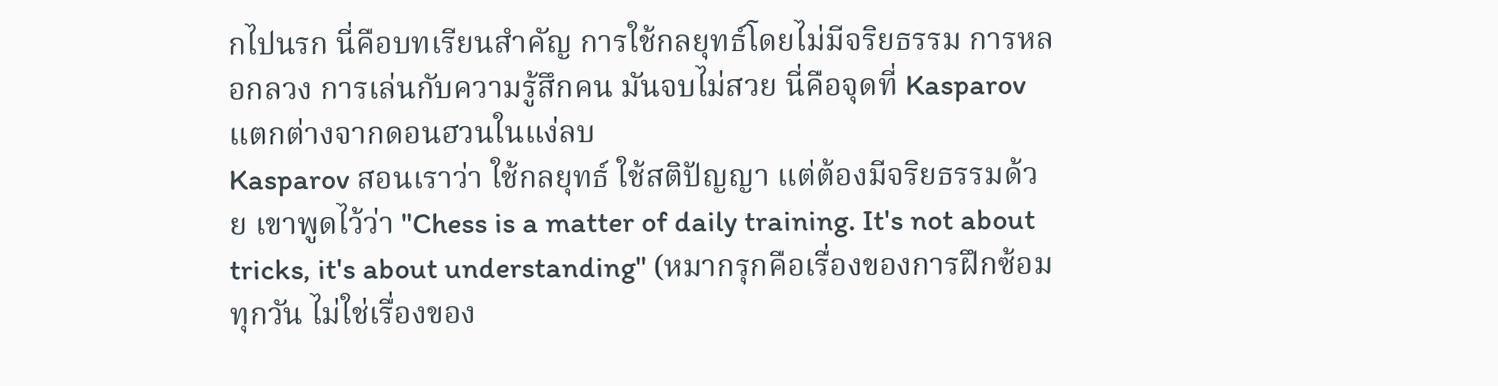กไปนรก นี่คือบทเรียนสำคัญ การใช้กลยุทธ์โดยไม่มีจริยธรรม การหลอกลวง การเล่นกับความรู้สึกคน มันจบไม่สวย นี่คือจุดที่ Kasparov แตกต่างจากดอนฮวนในแง่ลบ
Kasparov สอนเราว่า ใช้กลยุทธ์ ใช้สติปัญญา แต่ต้องมีจริยธรรมด้วย เขาพูดไว้ว่า "Chess is a matter of daily training. It's not about tricks, it's about understanding" (หมากรุกคือเรื่องของการฝึกซ้อมทุกวัน ไม่ใช่เรื่องของ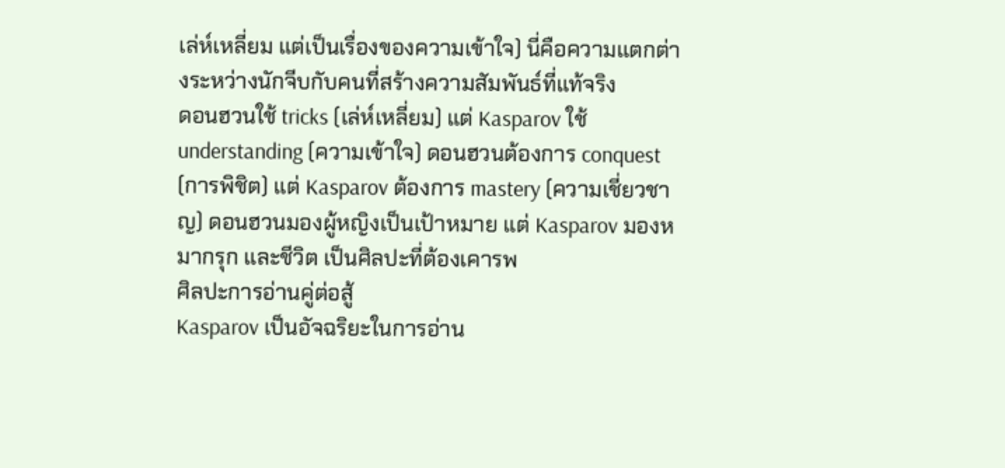เล่ห์เหลี่ยม แต่เป็นเรื่องของความเข้าใจ) นี่คือความแตกต่างระหว่างนักจีบกับคนที่สร้างความสัมพันธ์ที่แท้จริง
ดอนฮวนใช้ tricks (เล่ห์เหลี่ยม) แต่ Kasparov ใช้ understanding (ความเข้าใจ) ดอนฮวนต้องการ conquest (การพิชิต) แต่ Kasparov ต้องการ mastery (ความเชี่ยวชาญ) ดอนฮวนมองผู้หญิงเป็นเป้าหมาย แต่ Kasparov มองหมากรุก และชีวิต เป็นศิลปะที่ต้องเคารพ
ศิลปะการอ่านคู่ต่อสู้
Kasparov เป็นอัจฉริยะในการอ่าน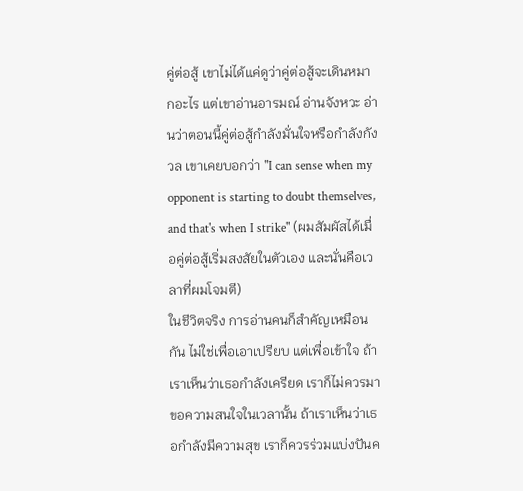คู่ต่อสู้ เขาไม่ได้แค่ดูว่าคู่ต่อสู้จะเดินหมากอะไร แต่เขาอ่านอารมณ์ อ่านจังหวะ อ่านว่าตอนนี้คู่ต่อสู้กำลังมั่นใจหรือกำลังกังวล เขาเคยบอกว่า "I can sense when my opponent is starting to doubt themselves, and that's when I strike" (ผมสัมผัสได้เมื่อคู่ต่อสู้เริ่มสงสัยในตัวเอง และนั่นคือเวลาที่ผมโจมตี)
ในชีวิตจริง การอ่านคนก็สำคัญเหมือนกัน ไม่ใช่เพื่อเอาเปรียบ แต่เพื่อเข้าใจ ถ้าเราเห็นว่าเธอกำลังเครียด เราก็ไม่ควรมาขอความสนใจในเวลานั้น ถ้าเราเห็นว่าเธอกำลังมีความสุข เราก็ควรร่วมแบ่งปันค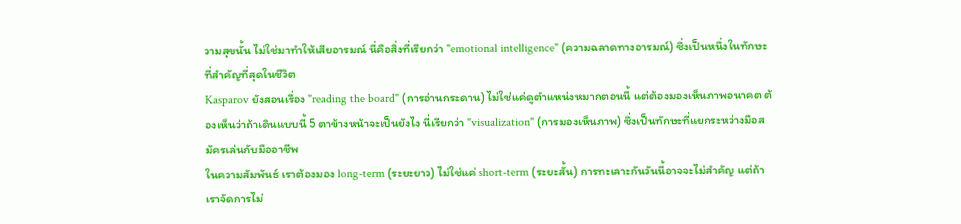วามสุขนั้น ไม่ใช่มาทำให้เสียอารมณ์ นี่คือสิ่งที่เรียกว่า "emotional intelligence" (ความฉลาดทางอารมณ์) ซึ่งเป็นหนึ่งในทักษะที่สำคัญที่สุดในชีวิต
Kasparov ยังสอนเรื่อง "reading the board" (การอ่านกระดาน) ไม่ใช่แค่ดูตำแหน่งหมากตอนนี้ แต่ต้องมองเห็นภาพอนาคต ต้องเห็นว่าถ้าเดินแบบนี้ 5 ตาข้างหน้าจะเป็นยังไง นี่เรียกว่า "visualization" (การมองเห็นภาพ) ซึ่งเป็นทักษะที่แยกระหว่างมือสมัครเล่นกับมืออาชีพ
ในความสัมพันธ์ เราต้องมอง long-term (ระยะยาว) ไม่ใช่แค่ short-term (ระยะสั้น) การทะเลาะกันวันนี้อาจจะไม่สำคัญ แต่ถ้าเราจัดการไม่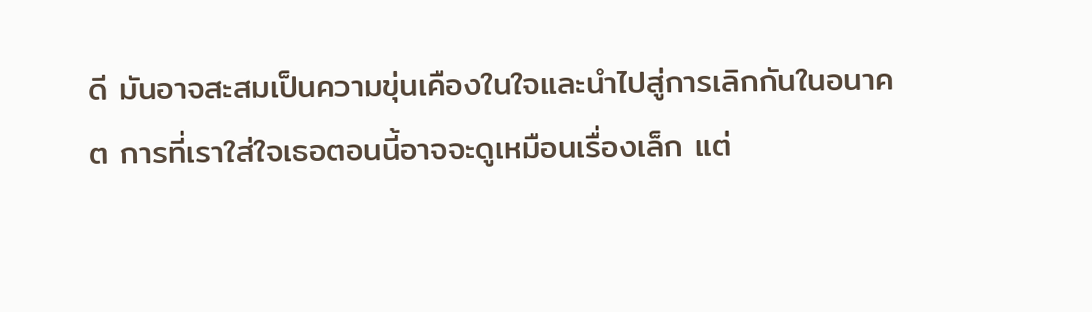ดี มันอาจสะสมเป็นความขุ่นเคืองในใจและนำไปสู่การเลิกกันในอนาคต การที่เราใส่ใจเธอตอนนี้อาจจะดูเหมือนเรื่องเล็ก แต่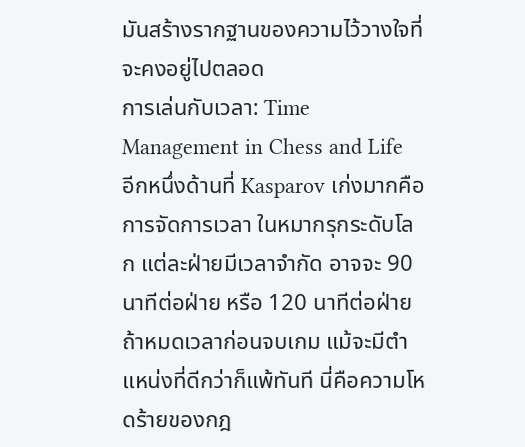มันสร้างรากฐานของความไว้วางใจที่จะคงอยู่ไปตลอด
การเล่นกับเวลา: Time Management in Chess and Life
อีกหนึ่งด้านที่ Kasparov เก่งมากคือการจัดการเวลา ในหมากรุกระดับโลก แต่ละฝ่ายมีเวลาจำกัด อาจจะ 90 นาทีต่อฝ่าย หรือ 120 นาทีต่อฝ่าย ถ้าหมดเวลาก่อนจบเกม แม้จะมีตำแหน่งที่ดีกว่าก็แพ้ทันที นี่คือความโหดร้ายของกฎ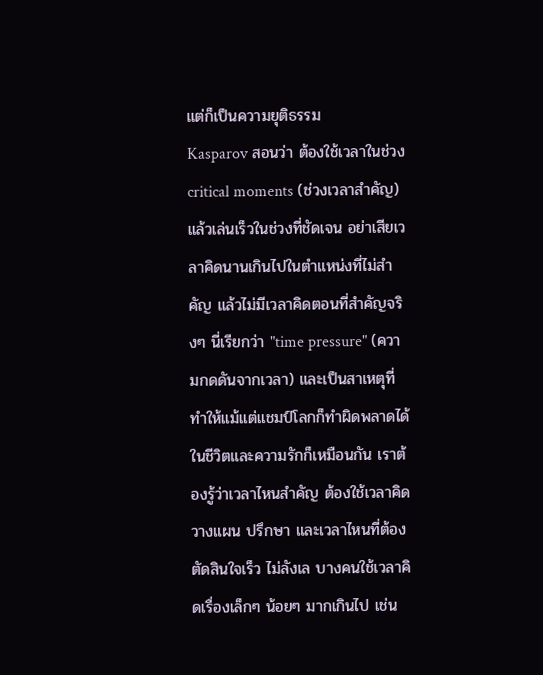แต่ก็เป็นความยุติธรรม
Kasparov สอนว่า ต้องใช้เวลาในช่วง critical moments (ช่วงเวลาสำคัญ) แล้วเล่นเร็วในช่วงที่ชัดเจน อย่าเสียเวลาคิดนานเกินไปในตำแหน่งที่ไม่สำคัญ แล้วไม่มีเวลาคิดตอนที่สำคัญจริงๆ นี่เรียกว่า "time pressure" (ความกดดันจากเวลา) และเป็นสาเหตุที่ทำให้แม้แต่แชมป์โลกก็ทำผิดพลาดได้
ในชีวิตและความรักก็เหมือนกัน เราต้องรู้ว่าเวลาไหนสำคัญ ต้องใช้เวลาคิด วางแผน ปรึกษา และเวลาไหนที่ต้องตัดสินใจเร็ว ไม่ลังเล บางคนใช้เวลาคิดเรื่องเล็กๆ น้อยๆ มากเกินไป เช่น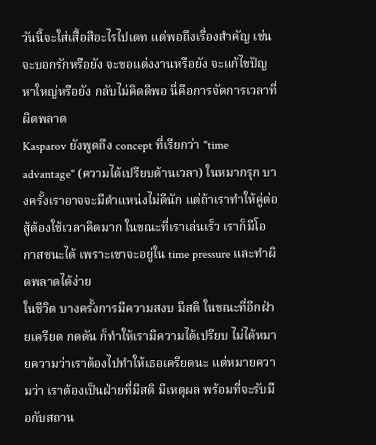วันนี้จะใส่เสื้อสีอะไรไปเดท แต่พอถึงเรื่องสำคัญ เช่น จะบอกรักหรือยัง จะขอแต่งงานหรือยัง จะแก้ไขปัญหาใหญ่หรือยัง กลับไม่คิดดีพอ นี่คือการจัดการเวลาที่ผิดพลาด
Kasparov ยังพูดถึง concept ที่เรียกว่า "time advantage" (ความได้เปรียบด้านเวลา) ในหมากรุก บางครั้งเราอาจจะมีตำแหน่งไม่ดีนัก แต่ถ้าเราทำให้คู่ต่อสู้ต้องใช้เวลาคิดมาก ในขณะที่เราเล่นเร็ว เราก็มีโอกาสชนะได้ เพราะเขาจะอยู่ใน time pressure และทำผิดพลาดได้ง่าย
ในชีวิต บางครั้งการมีความสงบ มีสติ ในขณะที่อีกฝ่ายเครียด กดดัน ก็ทำให้เรามีความได้เปรียบ ไม่ได้หมายความว่าเราต้องไปทำให้เธอเครียดนะ แต่หมายความว่า เราต้องเป็นฝ่ายที่มีสติ มีเหตุผล พร้อมที่จะรับมือกับสถาน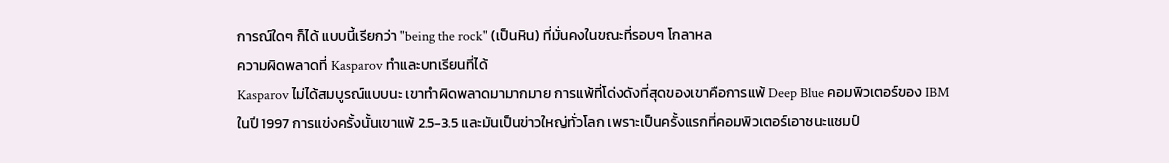การณ์ใดๆ ก็ได้ แบบนี้เรียกว่า "being the rock" (เป็นหิน) ที่มั่นคงในขณะที่รอบๆ โกลาหล
ความผิดพลาดที่ Kasparov ทำและบทเรียนที่ได้
Kasparov ไม่ได้สมบูรณ์แบบนะ เขาทำผิดพลาดมามากมาย การแพ้ที่โด่งดังที่สุดของเขาคือการแพ้ Deep Blue คอมพิวเตอร์ของ IBM ในปี 1997 การแข่งครั้งนั้นเขาแพ้ 2.5-3.5 และมันเป็นข่าวใหญ่ทั่วโลก เพราะเป็นครั้งแรกที่คอมพิวเตอร์เอาชนะแชมป์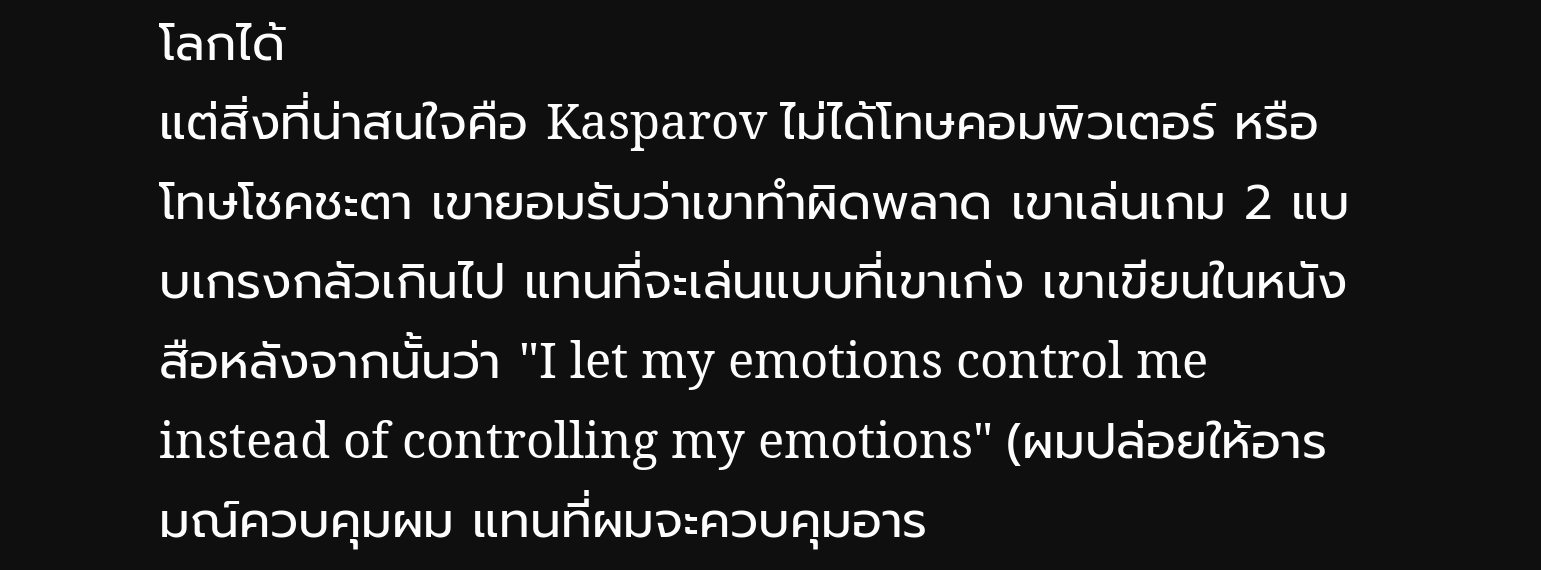โลกได้
แต่สิ่งที่น่าสนใจคือ Kasparov ไม่ได้โทษคอมพิวเตอร์ หรือโทษโชคชะตา เขายอมรับว่าเขาทำผิดพลาด เขาเล่นเกม 2 แบบเกรงกลัวเกินไป แทนที่จะเล่นแบบที่เขาเก่ง เขาเขียนในหนังสือหลังจากนั้นว่า "I let my emotions control me instead of controlling my emotions" (ผมปล่อยให้อารมณ์ควบคุมผม แทนที่ผมจะควบคุมอาร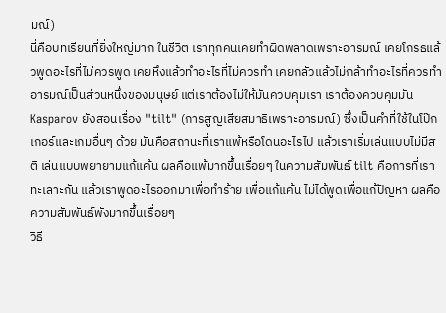มณ์)
นี่คือบทเรียนที่ยิ่งใหญ่มาก ในชีวิต เราทุกคนเคยทำผิดพลาดเพราะอารมณ์ เคยโกรธแล้วพูดอะไรที่ไม่ควรพูด เคยหึงแล้วทำอะไรที่ไม่ควรทำ เคยกลัวแล้วไม่กล้าทำอะไรที่ควรทำ อารมณ์เป็นส่วนหนึ่งของมนุษย์ แต่เราต้องไม่ให้มันควบคุมเรา เราต้องควบคุมมัน
Kasparov ยังสอนเรื่อง "tilt" (การสูญเสียสมาธิเพราะอารมณ์) ซึ่งเป็นคำที่ใช้ในโป๊กเกอร์และเกมอื่นๆ ด้วย มันคือสถานะที่เราแพ้หรือโดนอะไรไป แล้วเราเริ่มเล่นแบบไม่มีสติ เล่นแบบพยายามแก้แค้น ผลคือแพ้มากขึ้นเรื่อยๆ ในความสัมพันธ์ tilt คือการที่เราทะเลาะกัน แล้วเราพูดอะไรออกมาเพื่อทำร้าย เพื่อแก้แค้น ไม่ได้พูดเพื่อแก้ปัญหา ผลคือความสัมพันธ์พังมากขึ้นเรื่อยๆ
วิธี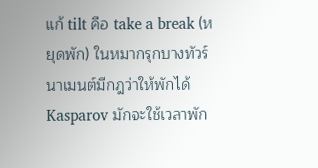แก้ tilt คือ take a break (หยุดพัก) ในหมากรุกบางทัวร์นาเมนต์มีกฎว่าให้พักได้ Kasparov มักจะใช้เวลาพัก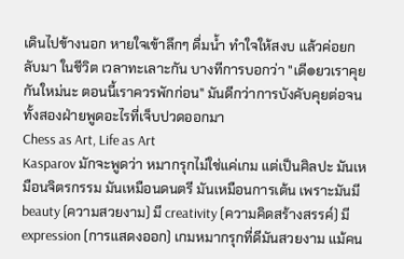เดินไปข้างนอก หายใจเข้าลึกๆ ดื่มน้ำ ทำใจให้สงบ แล้วค่อยกลับมา ในชีวิต เวลาทะเลาะกัน บางทีการบอกว่า "เดี๏ยวเราคุยกันใหม่นะ ตอนนี้เราควรพักก่อน" มันดีกว่าการบังคับคุยต่อจนทั้งสองฝ่ายพูดอะไรที่เจ็บปวดออกมา
Chess as Art, Life as Art
Kasparov มักจะพูดว่า หมากรุกไม่ใช่แค่เกม แต่เป็นศิลปะ มันเหมือนจิตรกรรม มันเหมือนดนตรี มันเหมือนการเต้น เพราะมันมี beauty (ความสวยงาม) มี creativity (ความคิดสร้างสรรค์) มี expression (การแสดงออก) เกมหมากรุกที่ดีมันสวยงาม แม้คน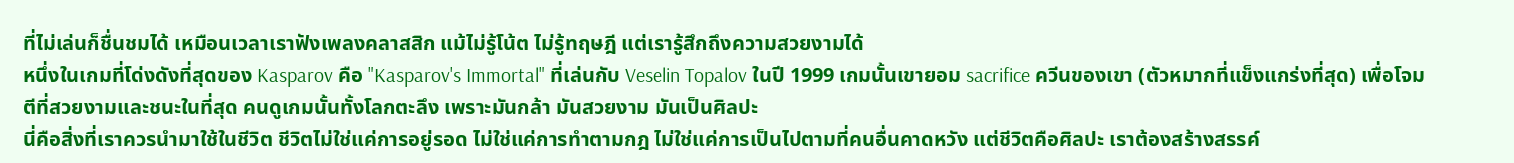ที่ไม่เล่นก็ชื่นชมได้ เหมือนเวลาเราฟังเพลงคลาสสิก แม้ไม่รู้โน้ต ไม่รู้ทฤษฎี แต่เรารู้สึกถึงความสวยงามได้
หนึ่งในเกมที่โด่งดังที่สุดของ Kasparov คือ "Kasparov's Immortal" ที่เล่นกับ Veselin Topalov ในปี 1999 เกมนั้นเขายอม sacrifice ควีนของเขา (ตัวหมากที่แข็งแกร่งที่สุด) เพื่อโจมตีที่สวยงามและชนะในที่สุด คนดูเกมนั้นทั้งโลกตะลึง เพราะมันกล้า มันสวยงาม มันเป็นศิลปะ
นี่คือสิ่งที่เราควรนำมาใช้ในชีวิต ชีวิตไม่ใช่แค่การอยู่รอด ไม่ใช่แค่การทำตามกฎ ไม่ใช่แค่การเป็นไปตามที่คนอื่นคาดหวัง แต่ชีวิตคือศิลปะ เราต้องสร้างสรรค์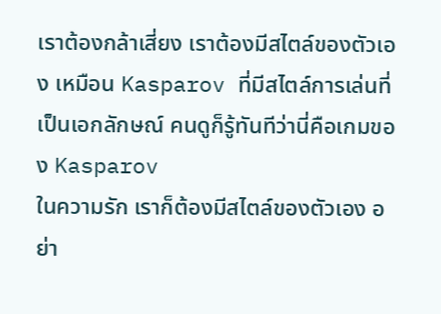เราต้องกล้าเสี่ยง เราต้องมีสไตล์ของตัวเอง เหมือน Kasparov ที่มีสไตล์การเล่นที่เป็นเอกลักษณ์ คนดูก็รู้ทันทีว่านี่คือเกมของ Kasparov
ในความรัก เราก็ต้องมีสไตล์ของตัวเอง อย่า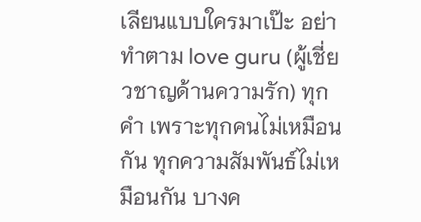เลียนแบบใครมาเป๊ะ อย่าทำตาม love guru (ผู้เชี่ยวชาญด้านความรัก) ทุกคำ เพราะทุกคนไม่เหมือนกัน ทุกความสัมพันธ์ไม่เหมือนกัน บางค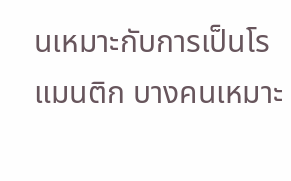นเหมาะกับการเป็นโรแมนติก บางคนเหมาะ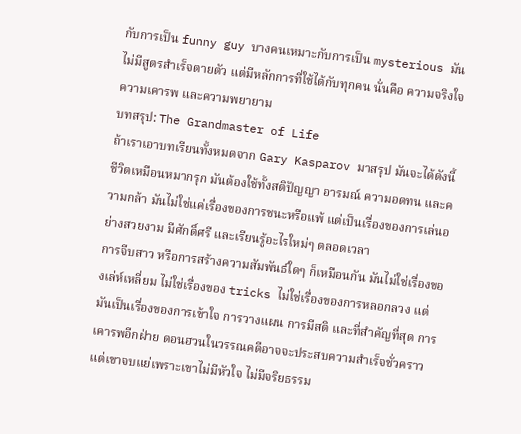กับการเป็น funny guy บางคนเหมาะกับการเป็น mysterious มันไม่มีสูตรสำเร็จตายตัว แต่มีหลักการที่ใช้ได้กับทุกคน นั่นคือ ความจริงใจ ความเคารพ และความพยายาม
บทสรุป: The Grandmaster of Life
ถ้าเราเอาบทเรียนทั้งหมดจาก Gary Kasparov มาสรุป มันจะได้ดังนี้ ชีวิตเหมือนหมากรุก มันต้องใช้ทั้งสติปัญญา อารมณ์ ความอดทน และความกล้า มันไม่ใช่แค่เรื่องของการชนะหรือแพ้ แต่เป็นเรื่องของการเล่นอย่างสวยงาม มีศักดิ์ศรี และเรียนรู้อะไรใหม่ๆ ตลอดเวลา
การจีบสาว หรือการสร้างความสัมพันธ์ใดๆ ก็เหมือนกัน มันไม่ใช่เรื่องของเล่ห์เหลี่ยม ไม่ใช่เรื่องของ tricks ไม่ใช่เรื่องของการหลอกลวง แต่มันเป็นเรื่องของการเข้าใจ การวางแผน การมีสติ และที่สำคัญที่สุด การเคารพอีกฝ่าย ดอนฮวนในวรรณคดีอาจจะประสบความสำเร็จชั่วคราว แต่เขาจบแย่เพราะเขาไม่มีหัวใจ ไม่มีจริยธรรม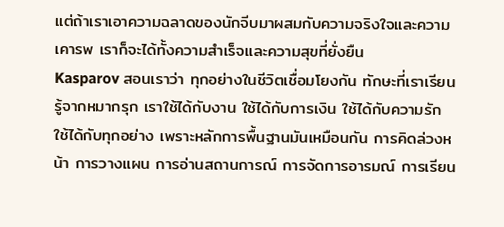แต่ถ้าเราเอาความฉลาดของนักจีบมาผสมกับความจริงใจและความเคารพ เราก็จะได้ทั้งความสำเร็จและความสุขที่ยั่งยืน
Kasparov สอนเราว่า ทุกอย่างในชีวิตเชื่อมโยงกัน ทักษะที่เราเรียนรู้จากหมากรุก เราใช้ได้กับงาน ใช้ได้กับการเงิน ใช้ได้กับความรัก ใช้ได้กับทุกอย่าง เพราะหลักการพื้นฐานมันเหมือนกัน การคิดล่วงหน้า การวางแผน การอ่านสถานการณ์ การจัดการอารมณ์ การเรียน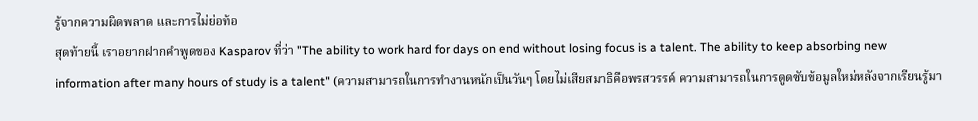รู้จากความผิดพลาด และการไม่ย่อท้อ
สุดท้ายนี้ เราอยากฝากคำพูดของ Kasparov ที่ว่า "The ability to work hard for days on end without losing focus is a talent. The ability to keep absorbing new information after many hours of study is a talent" (ความสามารถในการทำงานหนักเป็นวันๆ โดยไม่เสียสมาธิคือพรสวรรค์ ความสามารถในการดูดซับข้อมูลใหม่หลังจากเรียนรู้มา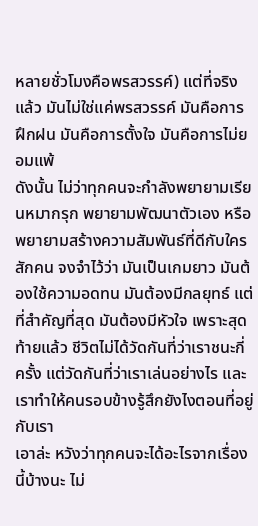หลายชั่วโมงคือพรสวรรค์) แต่ที่จริงแล้ว มันไม่ใช่แค่พรสวรรค์ มันคือการฝึกฝน มันคือการตั้งใจ มันคือการไม่ยอมแพ้
ดังนั้น ไม่ว่าทุกคนจะกำลังพยายามเรียนหมากรุก พยายามพัฒนาตัวเอง หรือพยายามสร้างความสัมพันธ์ที่ดีกับใครสักคน จงจำไว้ว่า มันเป็นเกมยาว มันต้องใช้ความอดทน มันต้องมีกลยุทธ์ แต่ที่สำคัญที่สุด มันต้องมีหัวใจ เพราะสุดท้ายแล้ว ชีวิตไม่ได้วัดกันที่ว่าเราชนะกี่ครั้ง แต่วัดกันที่ว่าเราเล่นอย่างไร และเราทำให้คนรอบข้างรู้สึกยังไงตอนที่อยู่กับเรา
เอาล่ะ หวังว่าทุกคนจะได้อะไรจากเรื่องนี้บ้างนะ ไม่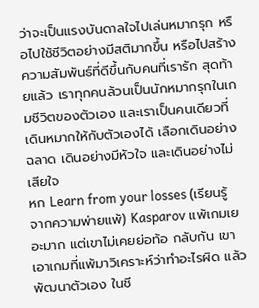ว่าจะเป็นแรงบันดาลใจไปเล่นหมากรุก หรือไปใช้ชีวิตอย่างมีสติมากขึ้น หรือไปสร้างความสัมพันธ์ที่ดีขึ้นกับคนที่เรารัก สุดท้ายแล้ว เราทุกคนล้วนเป็นนักหมากรุกในเกมชีวิตของตัวเอง และเราเป็นคนเดียวที่เดินหมากให้กับตัวเองได้ เลือกเดินอย่างฉลาด เดินอย่างมีหัวใจ และเดินอย่างไม่เสียใจ
หก Learn from your losses (เรียนรู้จากความพ่ายแพ้) Kasparov แพ้เกมเยอะมาก แต่เขาไม่เคยย่อท้อ กลับกัน เขาเอาเกมที่แพ้มาวิเคราะห์ว่าทำอะไรผิด แล้วพัฒนาตัวเอง ในชี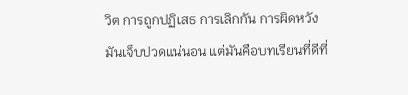วิต การถูกปฏิเสธ การเลิกกัน การผิดหวัง มันเจ็บปวดแน่นอน แต่มันคือบทเรียนที่ดีที่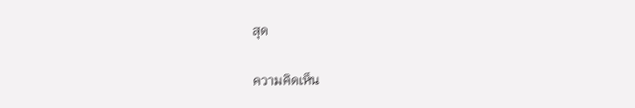สุด

ความคิดเห็น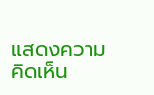แสดงความคิดเห็น